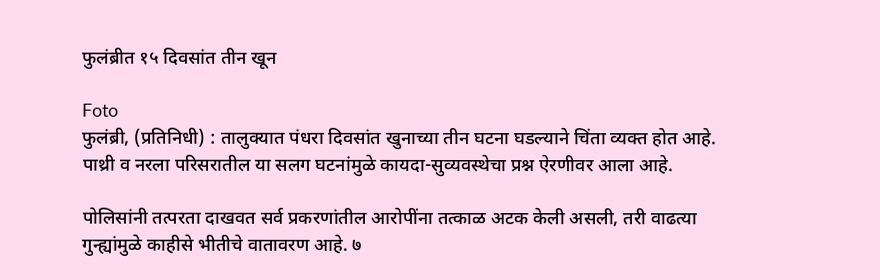फुलंब्रीत १५ दिवसांत तीन खून

Foto
फुलंब्री, (प्रतिनिधी) : तालुक्यात पंधरा दिवसांत खुनाच्या तीन घटना घडल्याने चिंता व्यक्त होत आहे. पाथ्री व नरला परिसरातील या सलग घटनांमुळे कायदा-सुव्यवस्थेचा प्रश्न ऐरणीवर आला आहे.

पोलिसांनी तत्परता दाखवत सर्व प्रकरणांतील आरोपींना तत्काळ अटक केली असली, तरी वाढत्या गुन्ह्यांमुळे काहीसे भीतीचे वातावरण आहे. ७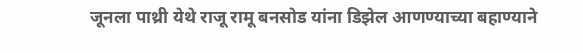जूनला पाथ्री येथे राजू रामू बनसोड यांना डिझेल आणण्याच्या बहाण्याने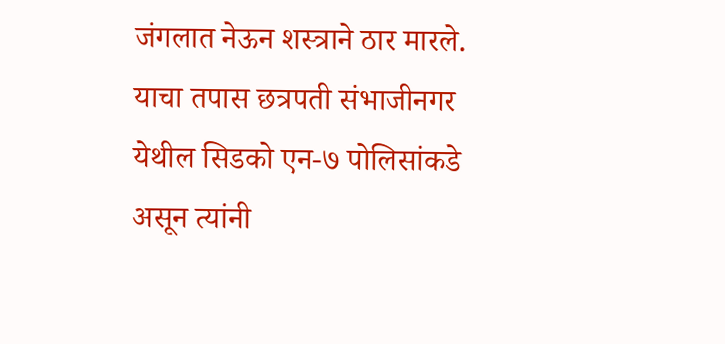जंगलात नेऊन शस्त्राने ठार मारले. याचा तपास छत्रपती संभाजीनगर येथील सिडको एन-७ पोलिसांकडे असून त्यांनी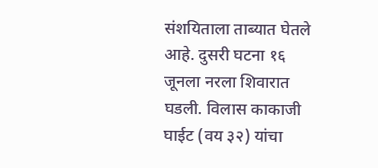संशयिताला ताब्यात घेतले आहे. दुसरी घटना १६ जूनला नरला शिवारात घडली. विलास काकाजी घाईट (वय ३२) यांचा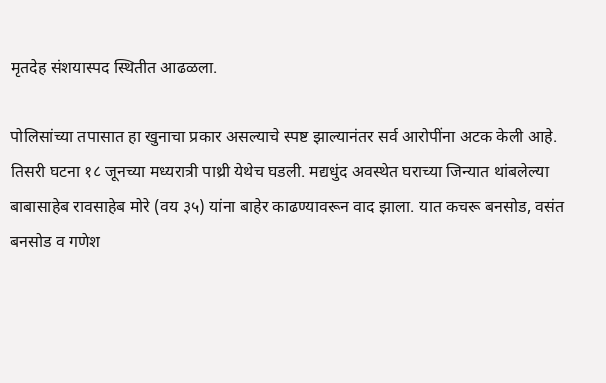मृतदेह संशयास्पद स्थितीत आढळला.

पोलिसांच्या तपासात हा खुनाचा प्रकार असल्याचे स्पष्ट झाल्यानंतर सर्व आरोपींना अटक केली आहे. तिसरी घटना १८ जूनच्या मध्यरात्री पाथ्री येथेच घडली. मद्यधुंद अवस्थेत घराच्या जिन्यात थांबलेल्या बाबासाहेब रावसाहेब मोरे (वय ३५) यांना बाहेर काढण्यावरून वाद झाला. यात कचरू बनसोड, वसंत बनसोड व गणेश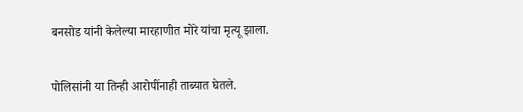बनसोड यांनी केलेल्या मारहाणीत मोरे यांचा मृत्यू झाला.

पोलिसांनी या तिन्ही आरोपींनाही ताब्यात घेतले.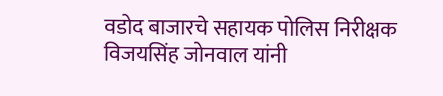वडोद बाजारचे सहायक पोलिस निरीक्षक विजयसिंह जोनवाल यांनी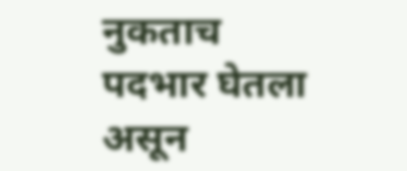नुकताच पदभार घेतला असून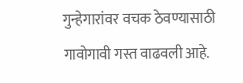गुन्हेगारांवर वचक ठेवण्यासाठी गावोगावी गस्त वाढवली आहे.